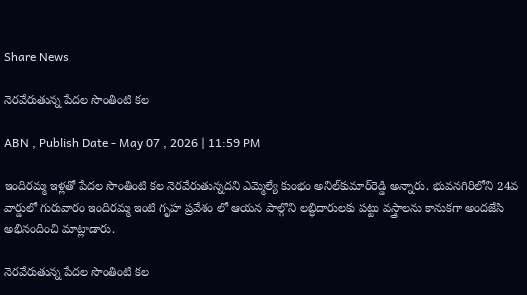Share News

నెరవేరుతున్న పేదల సొంతింటి కల

ABN , Publish Date - May 07 , 2026 | 11:59 PM

ఇందిరమ్మ ఇళ్లతో పేదల సొంతింటి కల నెరవేరుతున్నదని ఎమ్మెల్యే కుంభం అనిల్‌కుమార్‌రెడ్డి అన్నారు. భువనగిరిలోని 24వ వార్డులో గురువారం ఇందిరమ్మ ఇంటి గృహ ప్రవేశం లో ఆయన పాల్గొని లబ్ధిదారులకు పట్టు వస్త్రాలను కానుకగా అందజేసి అభినందించి మాట్లాడారు.

నెరవేరుతున్న పేదల సొంతింటి కల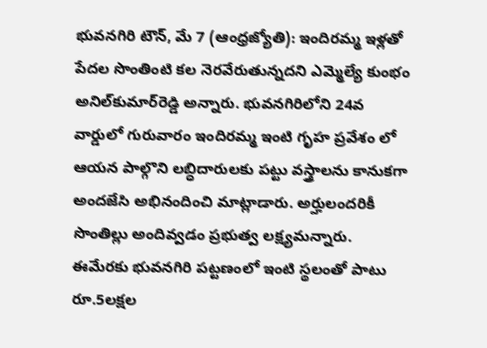భువనగిరి టౌన్‌, మే 7 (ఆంధ్రజ్యోతి): ఇందిరమ్మ ఇళ్లతో పేదల సొంతింటి కల నెరవేరుతున్నదని ఎమ్మెల్యే కుంభం అనిల్‌కుమార్‌రెడ్డి అన్నారు. భువనగిరిలోని 24వ వార్డులో గురువారం ఇందిరమ్మ ఇంటి గృహ ప్రవేశం లో ఆయన పాల్గొని లబ్ధిదారులకు పట్టు వస్త్రాలను కానుకగా అందజేసి అభినందించి మాట్లాడారు. అర్హులందరికీ సొంతిల్లు అందివ్వడం ప్రభుత్వ లక్ష్యమన్నారు. ఈమేరకు భువనగిరి పట్టణంలో ఇంటి స్థలంతో పాటు రూ.5లక్షల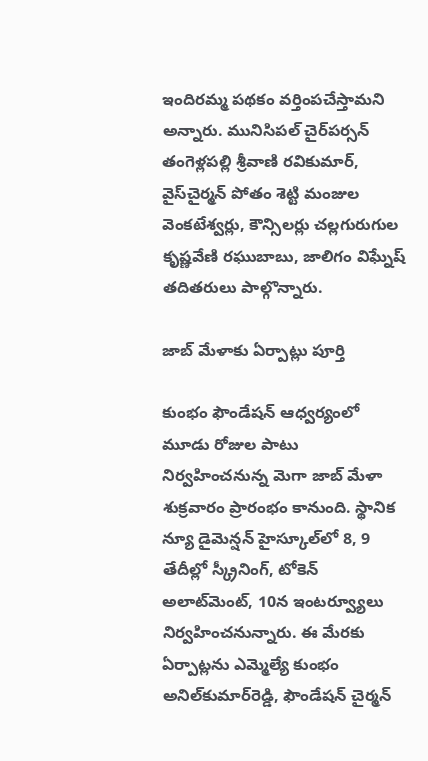ఇందిరమ్మ పథకం వర్తింపచేస్తామని అన్నారు. మునిసిపల్‌ చైర్‌పర్సన్‌ తంగెళ్లపల్లి శ్రీవాణి రవికుమార్‌, వైస్‌చైర్మన్‌ పోతం శెట్టి మంజుల వెంకటేశ్వర్లు, కౌన్సిలర్లు చల్లగురుగుల కృష్ణవేణి రఘుబాబు, జాలిగం విఘ్నేష్‌ తదితరులు పాల్గొన్నారు.

జాబ్‌ మేళాకు ఏర్పాట్లు పూర్తి

కుంభం ఫౌండేషన్‌ ఆధ్వర్యంలో మూడు రోజుల పాటు నిర్వహించనున్న మెగా జాబ్‌ మేళా శుక్రవారం ప్రారంభం కానుంది. స్థానిక న్యూ డైమెన్షన్‌ హైస్కూల్‌లో 8, 9 తేదీల్లో స్క్రీనింగ్‌, టోకెన్‌ అలాట్‌మెంట్‌, 10న ఇంటర్వ్యూలు నిర్వహించనున్నారు. ఈ మేరకు ఏర్పాట్లను ఎమ్మెల్యే కుంభం అనిల్‌కుమార్‌రెడ్డి, ఫౌండేషన్‌ చైర్మన్‌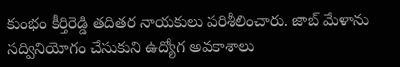కుంభం కీర్తిరెడ్డి తదితర నాయకులు పరిశీలించారు. జాబ్‌ మేళాను సద్వినియోగం చేసుకుని ఉద్యోగ అవకాశాలు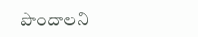పొందాలని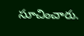సూచించారు.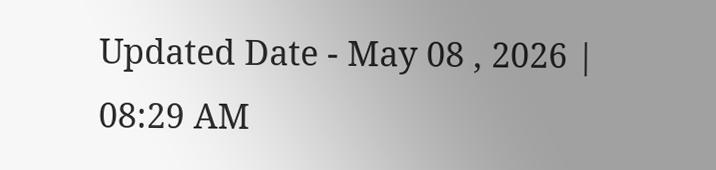Updated Date - May 08 , 2026 | 08:29 AM